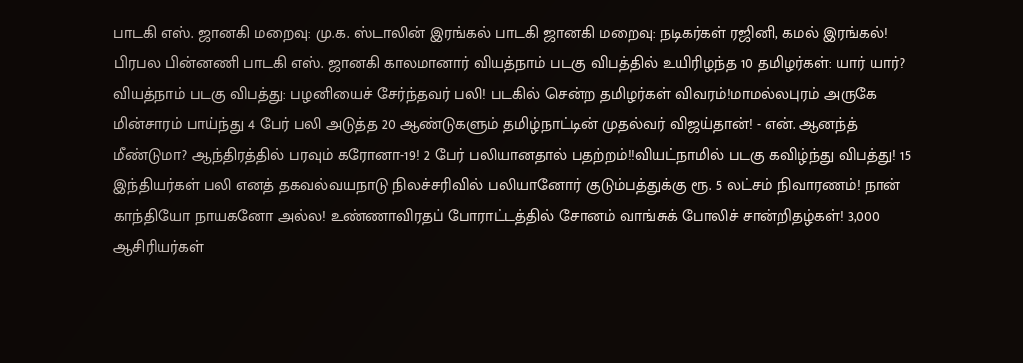பாடகி எஸ். ஜானகி மறைவு: மு.க. ஸ்டாலின் இரங்கல் பாடகி ஜானகி மறைவு: நடிகர்கள் ரஜினி, கமல் இரங்கல்! பிரபல பின்னணி பாடகி எஸ். ஜானகி காலமானார் வியத்நாம் படகு விபத்தில் உயிரிழந்த 10 தமிழர்கள்: யார் யார்? வியத்நாம் படகு விபத்து: பழனியைச் சேர்ந்தவர் பலி! படகில் சென்ற தமிழர்கள் விவரம்!மாமல்லபுரம் அருகே மின்சாரம் பாய்ந்து 4 பேர் பலி அடுத்த 20 ஆண்டுகளும் தமிழ்நாட்டின் முதல்வர் விஜய்தான்! - என். ஆனந்த் மீண்டுமா? ஆந்திரத்தில் பரவும் கரோனா-19! 2 பேர் பலியானதால் பதற்றம்!!வியட்நாமில் படகு கவிழ்ந்து விபத்து! 15 இந்தியர்கள் பலி எனத் தகவல்வயநாடு நிலச்சரிவில் பலியானோர் குடும்பத்துக்கு ரூ. 5 லட்சம் நிவாரணம்! நான் காந்தியோ நாயகனோ அல்ல! உண்ணாவிரதப் போராட்டத்தில் சோனம் வாங்சுக் போலிச் சான்றிதழ்கள்! 3,000 ஆசிரியர்கள்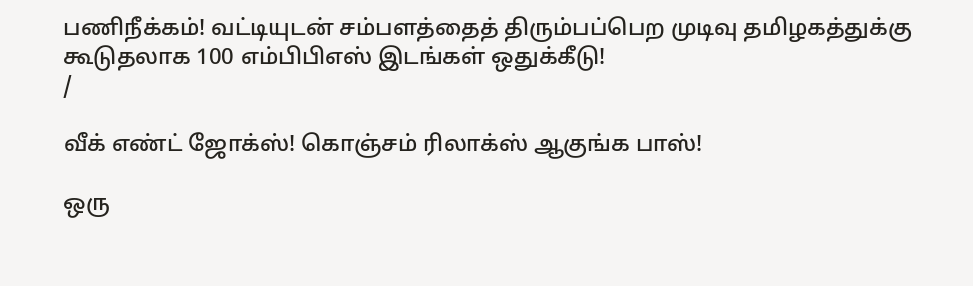பணிநீக்கம்! வட்டியுடன் சம்பளத்தைத் திரும்பப்பெற முடிவு தமிழகத்துக்கு கூடுதலாக 100 எம்பிபிஎஸ் இடங்கள் ஒதுக்கீடு!
/

வீக் எண்ட் ஜோக்ஸ்! கொஞ்சம் ரிலாக்ஸ் ஆகுங்க பாஸ்!

ஒரு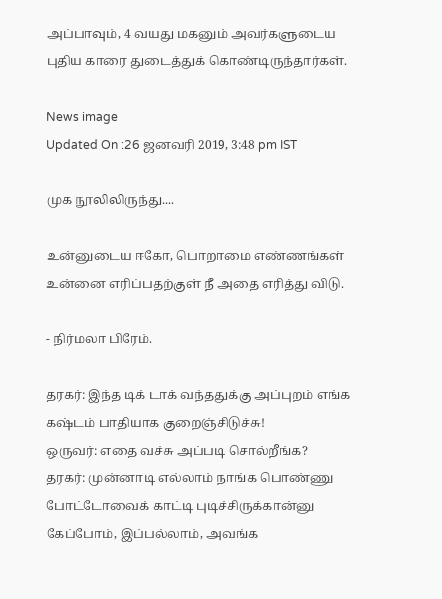அப்பாவும், 4 வயது மகனும் அவர்களுடைய புதிய காரை துடைத்துக் கொண்டிருந்தார்கள்.

News image
Updated On :26 ஜனவரி 2019, 3:48 pm IST

முக நூலிலிருந்து....

உன்னுடைய ஈகோ, பொறாமை எண்ணங்கள் உன்னை எரிப்பதற்குள் நீ அதை எரித்து விடு.

- நிர்மலா பிரேம்.

தரகர்: இந்த டிக் டாக் வந்ததுக்கு அப்புறம் எங்க கஷ்டம் பாதியாக குறைஞ்சிடுச்சு!
ஒருவர்: எதை வச்சு அப்படி சொல்றீங்க?
தரகர்: முன்னாடி எல்லாம் நாங்க பொண்ணு போட்டோவைக் காட்டி புடிச்சிருக்கான்னு கேப்போம், இப்பல்லாம், அவங்க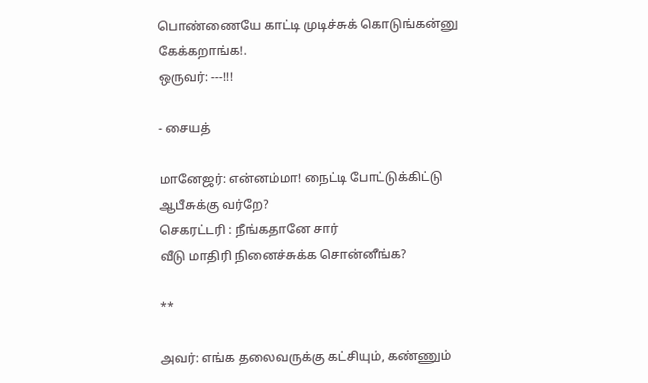பொண்ணையே காட்டி முடிச்சுக் கொடுங்கன்னு கேக்கறாங்க!.
ஒருவர்: ---!!!

- சையத்

மானேஜர்: என்னம்மா! நைட்டி போட்டுக்கிட்டு ஆபீசுக்கு வர்றே?
செகரட்டரி : நீங்கதானே சார்
வீடு மாதிரி நினைச்சுக்க சொன்னீங்க?

**

அவர்: எங்க தலைவருக்கு கட்சியும், கண்ணும்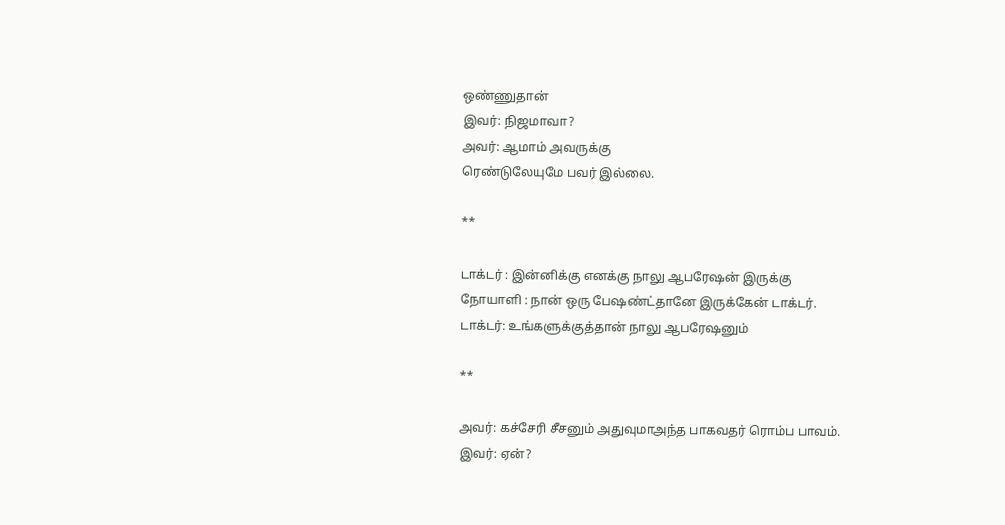ஒண்ணுதான்
இவர்: நிஜமாவா?
அவர்: ஆமாம் அவருக்கு
ரெண்டுலேயுமே பவர் இல்லை.

**

டாக்டர் : இன்னிக்கு எனக்கு நாலு ஆபரேஷன் இருக்கு
நோயாளி : நான் ஒரு பேஷண்ட்தானே இருக்கேன் டாக்டர்.
டாக்டர்: உங்களுக்குத்தான் நாலு ஆபரேஷனும்

**

அவர்: கச்சேரி சீசனும் அதுவுமாஅந்த பாகவதர் ரொம்ப பாவம்.
இவர்: ஏன்?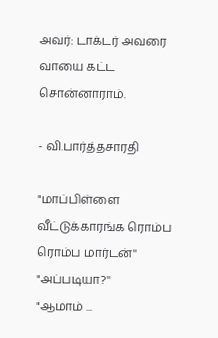அவர்: டாக்டர் அவரை வாயை கட்ட சொன்னாராம்.

- வி.பார்த்தசாரதி

"மாப்பிள்ளை வீட்டுக்காரங்க ரொம்ப ரொம்ப மார்டன்''
"அப்படியா?''
"ஆமாம் ...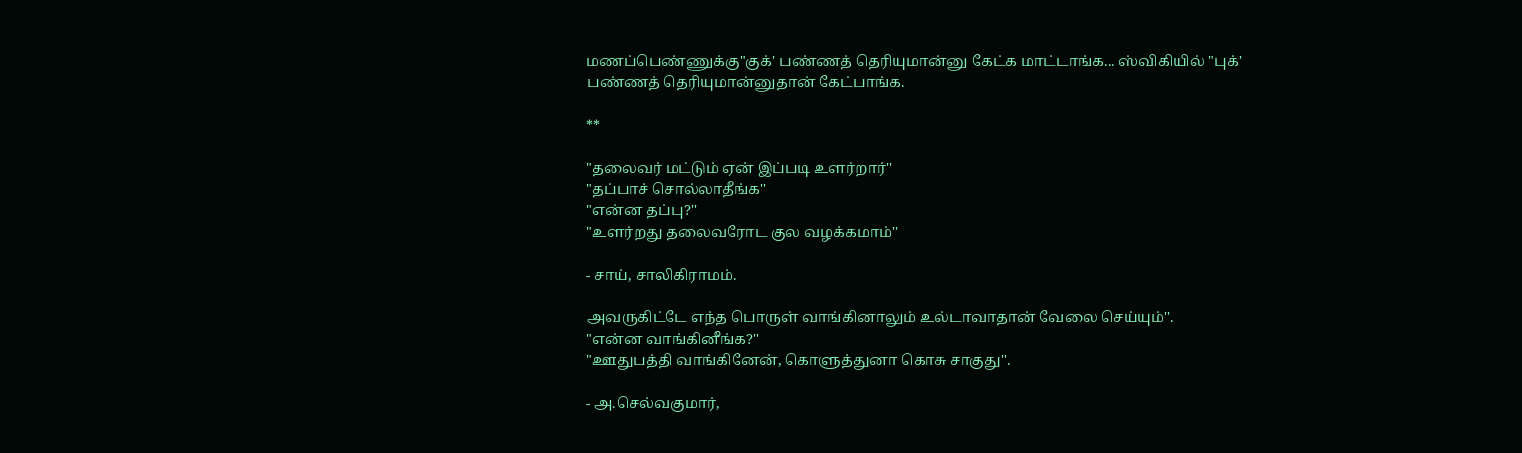மணப்பெண்ணுக்கு"குக்' பண்ணத் தெரியுமான்னு கேட்க மாட்டாங்க... ஸ்விகியில் "புக்' பண்ணத் தெரியுமான்னுதான் கேட்பாங்க.

**

"தலைவர் மட்டும் ஏன் இப்படி உளர்றார்''
"தப்பாச் சொல்லாதீங்க''
"என்ன தப்பு?''
"உளர்றது தலைவரோட குல வழக்கமாம்''

- சாய், சாலிகிராமம்.

அவருகிட்டே எந்த பொருள் வாங்கினாலும் உல்டாவாதான் வேலை செய்யும்''.
"என்ன வாங்கினீங்க?''
"ஊதுபத்தி வாங்கினேன், கொளுத்துனா கொசு சாகுது''.

- அ.செல்வகுமார்,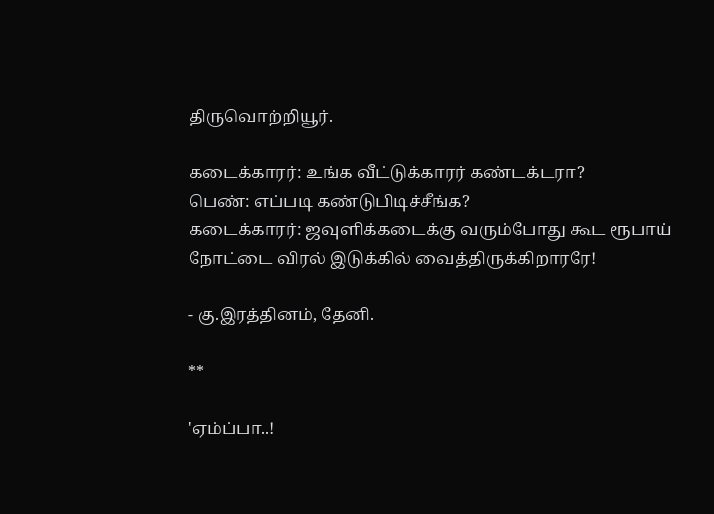திருவொற்றியூர்.

கடைக்காரர்: உங்க வீட்டுக்காரர் கண்டக்டரா?
பெண்: எப்படி கண்டுபிடிச்சீங்க?
கடைக்காரர்: ஜவுளிக்கடைக்கு வரும்போது கூட ரூபாய் நோட்டை விரல் இடுக்கில் வைத்திருக்கிறாரரே!

- கு.இரத்தினம், தேனி.

**

'ஏம்ப்பா..!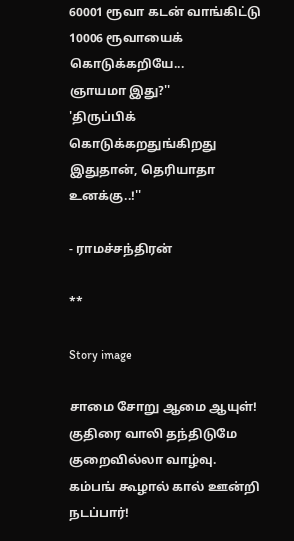60001 ரூவா கடன் வாங்கிட்டு 10006 ரூவாயைக் கொடுக்கறியே...
ஞாயமா இது?''
'திருப்பிக் கொடுக்கறதுங்கிறது இதுதான், தெரியாதா உனக்கு..!''

- ராமச்சந்திரன்

**

Story image

சாமை சோறு ஆமை ஆயுள்!
குதிரை வாலி தந்திடுமே
குறைவில்லா வாழ்வு.
கம்பங் கூழால் கால் ஊன்றி நடப்பார்!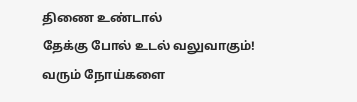திணை உண்டால்
தேக்கு போல் உடல் வலுவாகும்!
வரும் நோய்களை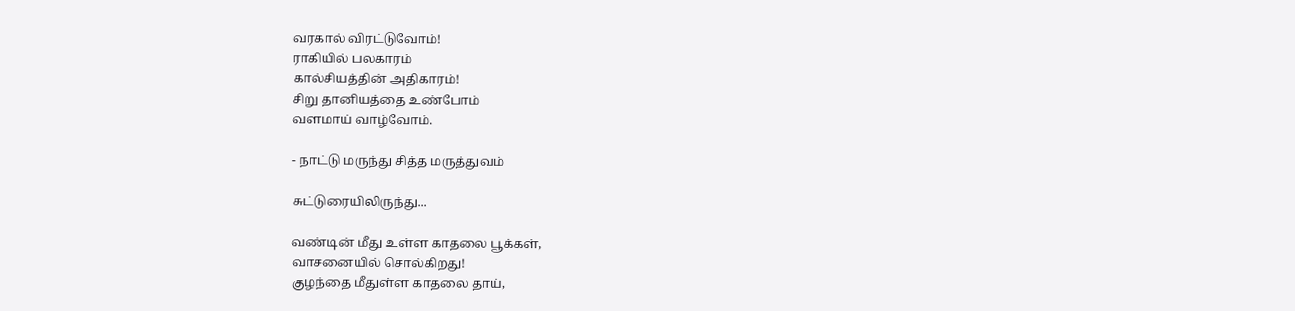வரகால் விரட்டுவோம்!
ராகியில் பலகாரம்
கால்சியத்தின் அதிகாரம்!
சிறு தானியத்தை உண்போம்
வளமாய் வாழ்வோம்.

- நாட்டு மருந்து சித்த மருத்துவம்

சுட்டுரையிலிருந்து...

வண்டின் மீது உள்ள காதலை பூக்கள்,
வாசனையில் சொல்கிறது!
குழந்தை மீதுள்ள காதலை தாய்,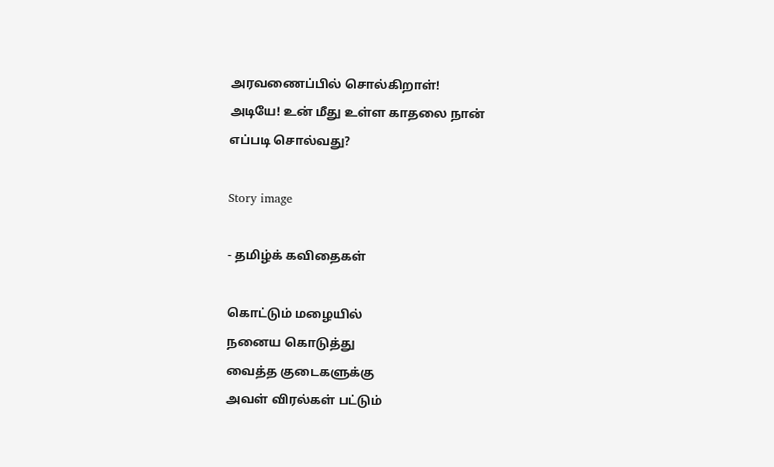அரவணைப்பில் சொல்கிறாள்!
அடியே! உன் மீது உள்ள காதலை நான்
எப்படி சொல்வது?

Story image

- தமிழ்க் கவிதைகள்

கொட்டும் மழையில்
நனைய கொடுத்து
வைத்த குடைகளுக்கு
அவள் விரல்கள் பட்டும்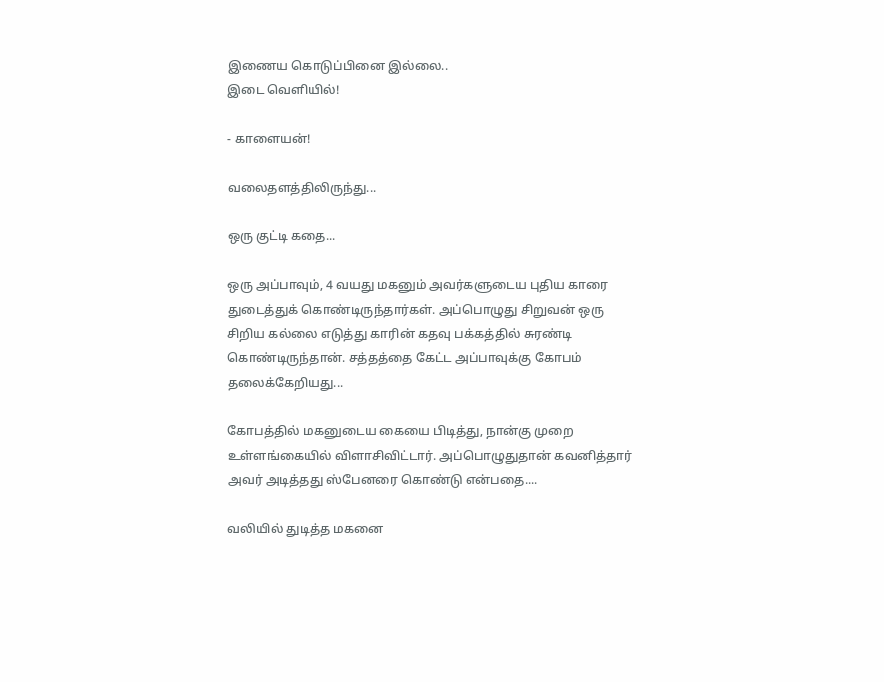இணைய கொடுப்பினை இல்லை..
இடை வெளியில்!

- காளையன்!

வலைதளத்திலிருந்து...

ஒரு குட்டி கதை...

ஒரு அப்பாவும், 4 வயது மகனும் அவர்களுடைய புதிய காரை துடைத்துக் கொண்டிருந்தார்கள். அப்பொழுது சிறுவன் ஒரு சிறிய கல்லை எடுத்து காரின் கதவு பக்கத்தில் சுரண்டி கொண்டிருந்தான். சத்தத்தை கேட்ட அப்பாவுக்கு கோபம் தலைக்கேறியது...

கோபத்தில் மகனுடைய கையை பிடித்து, நான்கு முறை உள்ளங்கையில் விளாசிவிட்டார். அப்பொழுதுதான் கவனித்தார் அவர் அடித்தது ஸ்பேனரை கொண்டு என்பதை....

வலியில் துடித்த மகனை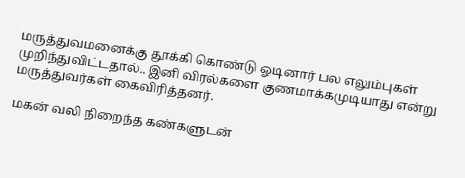மருத்துவமனைக்கு தூக்கி கொண்டு ஓடினார் பல எலும்புகள் முறிந்துவிட்டதால்.. இனி விரல்களை குணமாக்கமுடியாது என்று மருத்துவர்கள் கைவிரித்தனர்.

மகன் வலி நிறைந்த கண்களுடன்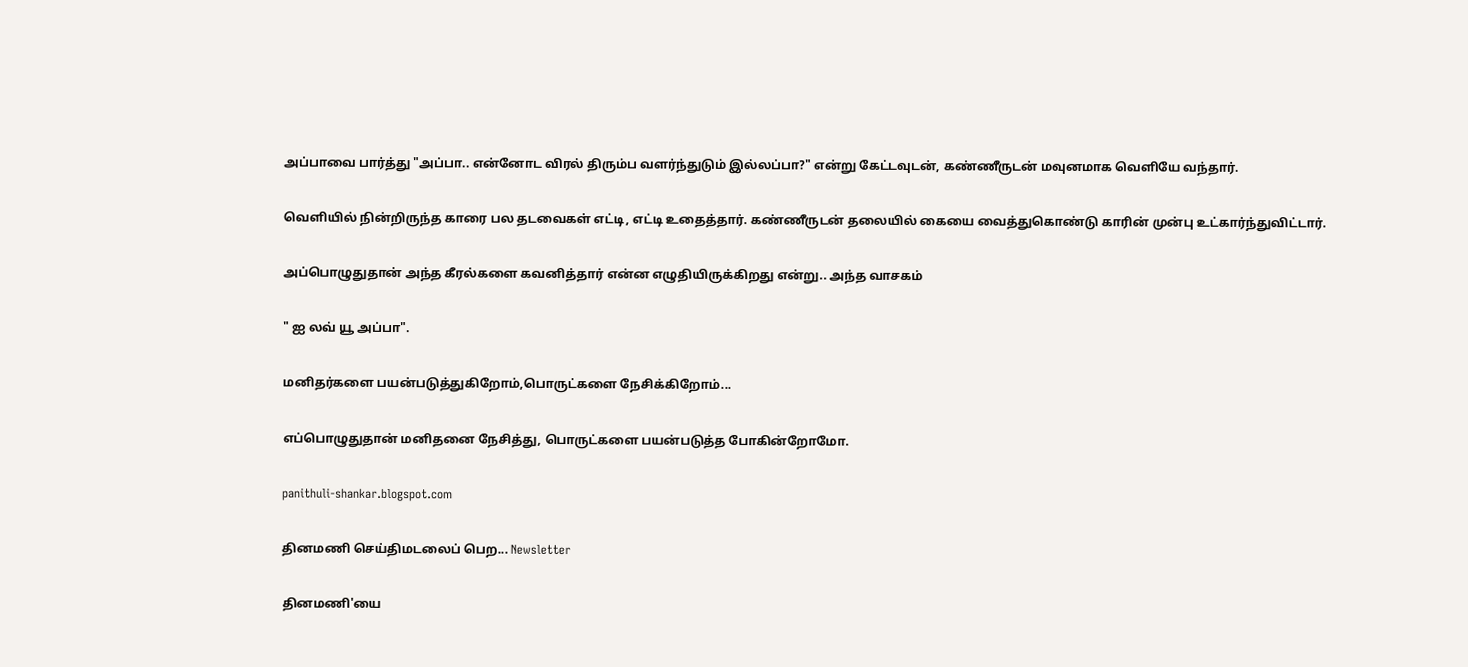அப்பாவை பார்த்து "அப்பா.. என்னோட விரல் திரும்ப வளர்ந்துடும் இல்லப்பா?" என்று கேட்டவுடன், கண்ணீருடன் மவுனமாக வெளியே வந்தார்.

வெளியில் நின்றிருந்த காரை பல தடவைகள் எட்டி, எட்டி உதைத்தார். கண்ணீருடன் தலையில் கையை வைத்துகொண்டு காரின் முன்பு உட்கார்ந்துவிட்டார்.

அப்பொழுதுதான் அந்த கீரல்களை கவனித்தார் என்ன எழுதியிருக்கிறது என்று.. அந்த வாசகம்

" ஐ லவ் யூ அப்பா".

மனிதர்களை பயன்படுத்துகிறோம்,பொருட்களை நேசிக்கிறோம்...

எப்பொழுதுதான் மனிதனை நேசித்து, பொருட்களை பயன்படுத்த போகின்றோமோ.

panithuli-shankar.blogspot.com

தினமணி செய்திமடலைப் பெற... Newsletter

தினமணி'யை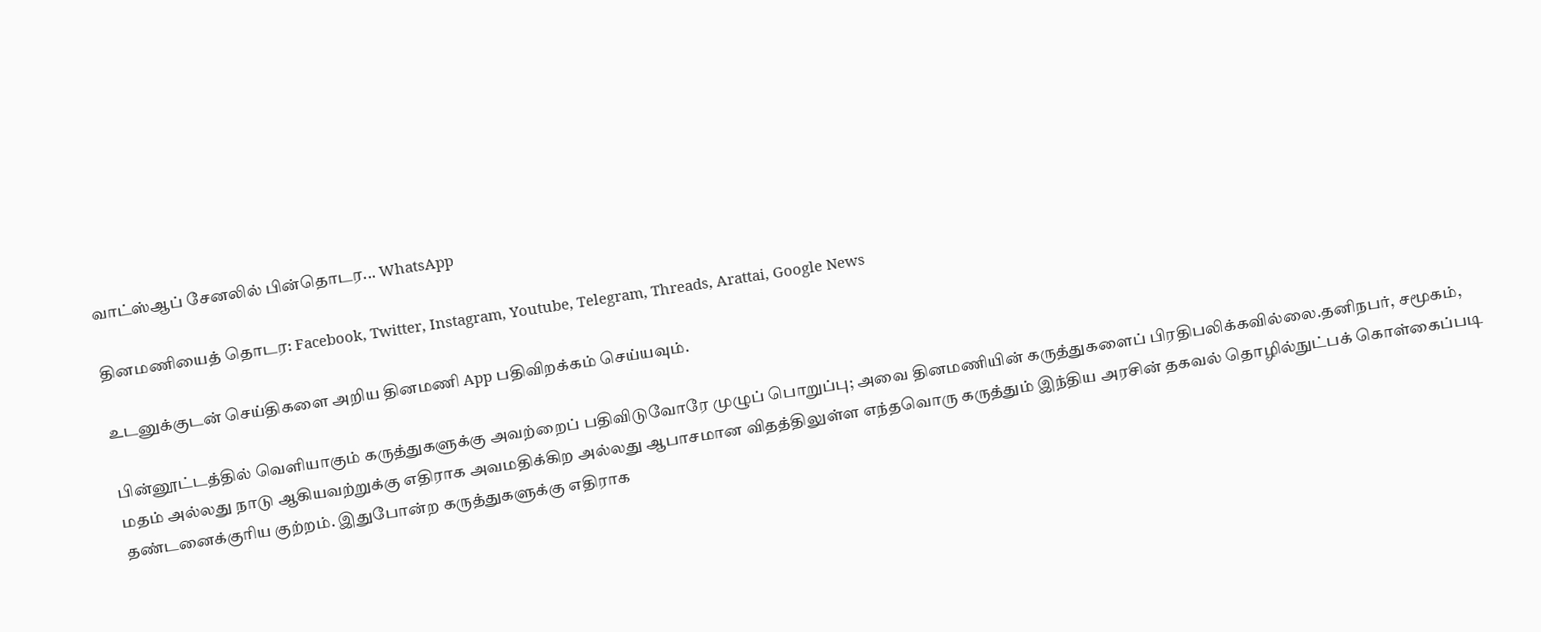வாட்ஸ்ஆப் சேனலில் பின்தொடர... WhatsApp

தினமணியைத் தொடர: Facebook, Twitter, Instagram, Youtube, Telegram, Threads, Arattai, Google News

உடனுக்குடன் செய்திகளை அறிய தினமணி App பதிவிறக்கம் செய்யவும்.

பின்னூட்டத்தில் வெளியாகும் கருத்துகளுக்கு அவற்றைப் பதிவிடுவோரே முழுப் பொறுப்பு; அவை தினமணியின் கருத்துகளைப் பிரதிபலிக்கவில்லை.தனிநபர், சமூகம், மதம் அல்லது நாடு ஆகியவற்றுக்கு எதிராக அவமதிக்கிற அல்லது ஆபாசமான விதத்திலுள்ள எந்தவொரு கருத்தும் இந்திய அரசின் தகவல் தொழில்நுட்பக் கொள்கைப்படி தண்டனைக்குரிய குற்றம். இதுபோன்ற கருத்துகளுக்கு எதிராக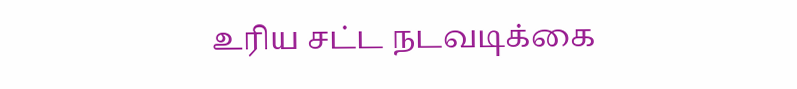உரிய சட்ட நடவடிக்கை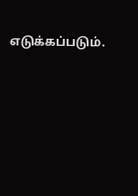எடுக்கப்படும்.